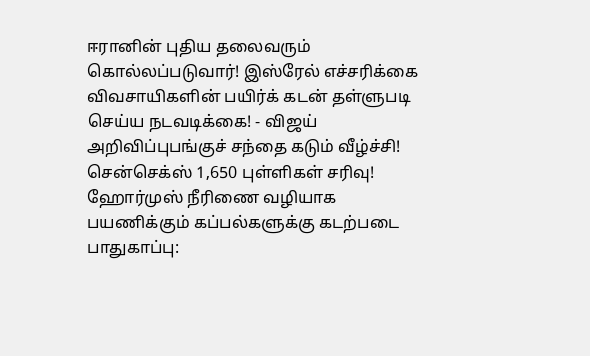ஈரானின் புதிய தலைவரும் கொல்லப்படுவார்! இஸ்ரேல் எச்சரிக்கை விவசாயிகளின் பயிர்க் கடன் தள்ளுபடி செய்ய நடவடிக்கை! - விஜய் அறிவிப்புபங்குச் சந்தை கடும் வீழ்ச்சி! சென்செக்ஸ் 1,650 புள்ளிகள் சரிவு! ஹோர்முஸ் நீரிணை வழியாக பயணிக்கும் கப்பல்களுக்கு கடற்படை பாதுகாப்பு: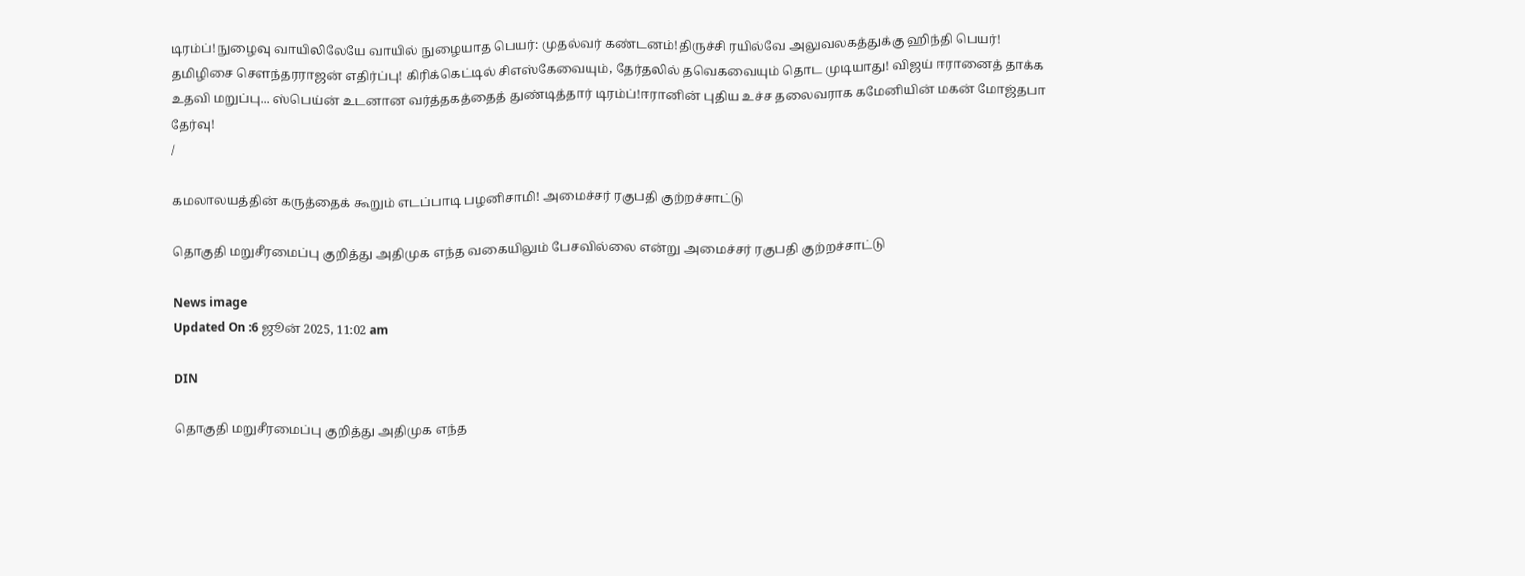டிரம்ப்!நுழைவு வாயிலிலேயே வாயில் நுழையாத பெயர்: முதல்வர் கண்டனம்!திருச்சி ரயில்வே அலுவலகத்துக்கு ஹிந்தி பெயர்! தமிழிசை செளந்தரராஜன் எதிர்ப்பு! கிரிக்கெட்டில் சிஎஸ்கேவையும், தேர்தலில் தவெகவையும் தொட முடியாது! விஜய் ஈரானைத் தாக்க உதவி மறுப்பு... ஸ்பெய்ன் உடனான வர்த்தகத்தைத் துண்டித்தார் டிரம்ப்!ஈரானின் புதிய உச்ச தலைவராக கமேனியின் மகன் மோஜ்தபா தேர்வு!
/

கமலாலயத்தின் கருத்தைக் கூறும் எடப்பாடி பழனிசாமி! அமைச்சர் ரகுபதி குற்றச்சாட்டு

தொகுதி மறுசீரமைப்பு குறித்து அதிமுக எந்த வகையிலும் பேசவில்லை என்று அமைச்சர் ரகுபதி குற்றச்சாட்டு

News image
Updated On :6 ஜூன் 2025, 11:02 am

DIN

தொகுதி மறுசீரமைப்பு குறித்து அதிமுக எந்த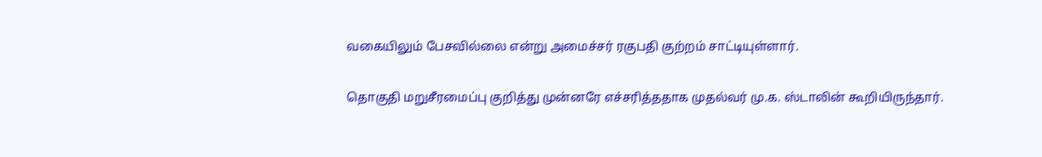வகையிலும் பேசவில்லை என்று அமைச்சர் ரகுபதி குற்றம் சாட்டியுள்ளார்.

தொகுதி மறுசீரமைப்பு குறித்து முன்னரே எச்சரித்ததாக முதல்வர் மு.க. ஸ்டாலின் கூறியிருந்தார்.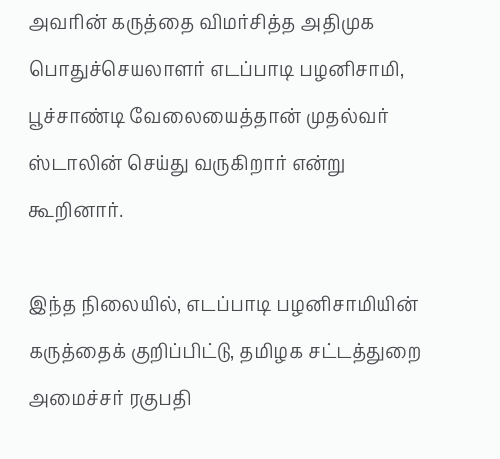அவரின் கருத்தை விமர்சித்த அதிமுக பொதுச்செயலாளர் எடப்பாடி பழனிசாமி, பூச்சாண்டி வேலையைத்தான் முதல்வர் ஸ்டாலின் செய்து வருகிறார் என்று கூறினார்.

இந்த நிலையில், எடப்பாடி பழனிசாமியின் கருத்தைக் குறிப்பிட்டு, தமிழக சட்டத்துறை அமைச்சர் ரகுபதி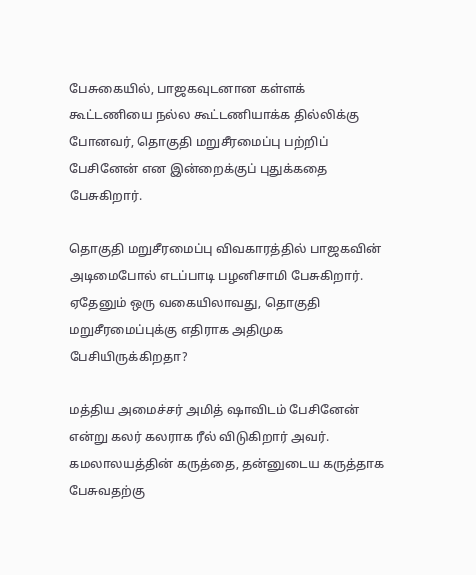பேசுகையில், பாஜகவுடனான கள்ளக் கூட்டணியை நல்ல கூட்டணியாக்க தில்லிக்கு போனவர், தொகுதி மறுசீரமைப்பு பற்றிப் பேசினேன் என இன்றைக்குப் புதுக்கதை பேசுகிறார்.

தொகுதி மறுசீரமைப்பு விவகாரத்தில் பாஜகவின் அடிமைபோல் எடப்பாடி பழனிசாமி பேசுகிறார். ஏதேனும் ஒரு வகையிலாவது, தொகுதி மறுசீரமைப்புக்கு எதிராக அதிமுக பேசியிருக்கிறதா?

மத்திய அமைச்சர் அமித் ஷாவிடம் பேசினேன் என்று கலர் கலராக ரீல் விடுகிறார் அவர். கமலாலயத்தின் கருத்தை, தன்னுடைய கருத்தாக பேசுவதற்கு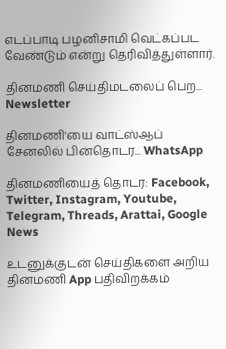எடப்பாடி பழனிசாமி வெட்கப்பட வேண்டும் என்று தெரிவித்துள்ளார்.

தினமணி செய்திமடலைப் பெற... Newsletter

தினமணி'யை வாட்ஸ்ஆப் சேனலில் பின்தொடர... WhatsApp

தினமணியைத் தொடர: Facebook, Twitter, Instagram, Youtube, Telegram, Threads, Arattai, Google News

உடனுக்குடன் செய்திகளை அறிய தினமணி App பதிவிறக்கம்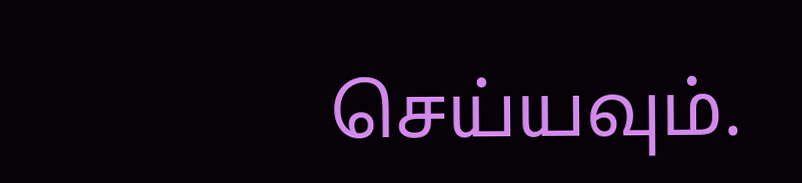செய்யவும்.